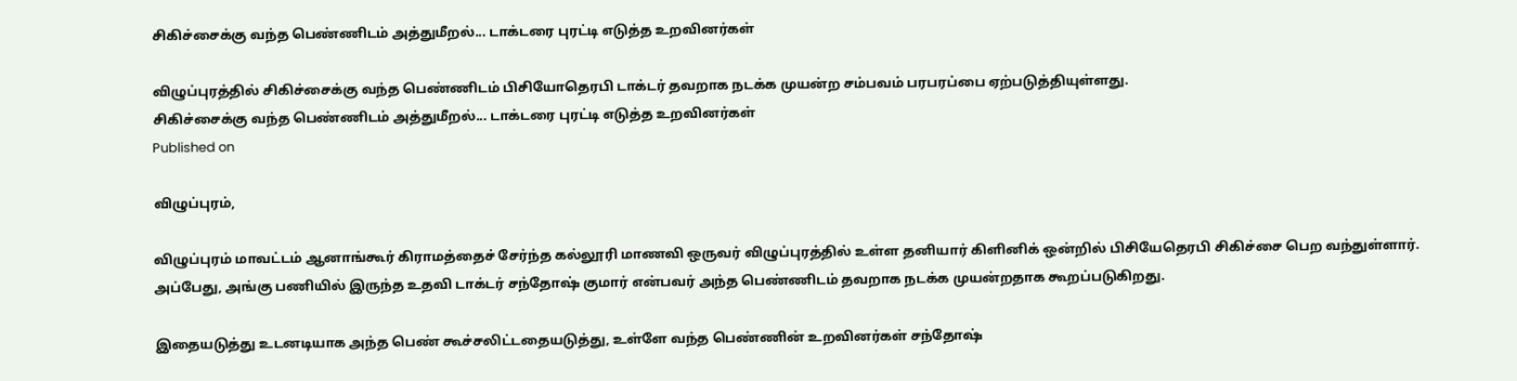சிகிச்சைக்கு வந்த பெண்ணிடம் அத்துமீறல்... டாக்டரை புரட்டி எடுத்த உறவினர்கள்

விழுப்புரத்தில் சிகிச்சைக்கு வந்த பெண்ணிடம் பிசியோதெரபி டாக்டர் தவறாக நடக்க முயன்ற சம்பவம் பரபரப்பை ஏற்படுத்தியுள்ளது.
சிகிச்சைக்கு வந்த பெண்ணிடம் அத்துமீறல்... டாக்டரை புரட்டி எடுத்த உறவினர்கள்
Published on

விழுப்புரம்,

விழுப்புரம் மாவட்டம் ஆனாங்கூர் கிராமத்தைச் சேர்ந்த கல்லூரி மாணவி ஒருவர் விழுப்புரத்தில் உள்ள தனியார் கிளினிக் ஒன்றில் பிசியேதெரபி சிகிச்சை பெற வந்துள்ளார். அப்பேது, அங்கு பணியில் இருந்த உதவி டாக்டர் சந்தோஷ் குமார் என்பவர் அந்த பெண்ணிடம் தவறாக நடக்க முயன்றதாக கூறப்படுகிறது.

இதையடுத்து உடனடியாக அந்த பெண் கூச்சலிட்டதையடுத்து, உள்ளே வந்த பெண்ணின் உறவினர்கள் சந்தோஷ்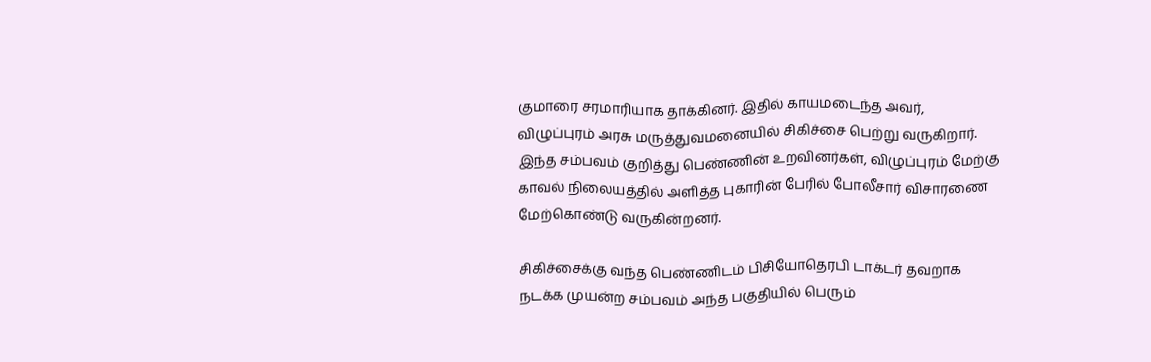குமாரை சரமாரியாக தாக்கினர். இதில் காயமடைந்த அவர், விழுப்புரம் அரசு மருத்துவமனையில் சிகிச்சை பெற்று வருகிறார். இந்த சம்பவம் குறித்து பெண்ணின் உறவினர்கள், விழுப்புரம் மேற்கு காவல் நிலையத்தில் அளித்த புகாரின் பேரில் போலீசார் விசாரணை மேற்கொண்டு வருகின்றனர்.

சிகிச்சைக்கு வந்த பெண்ணிடம் பிசியோதெரபி டாக்டர் தவறாக நடக்க முயன்ற சம்பவம் அந்த பகுதியில் பெரும்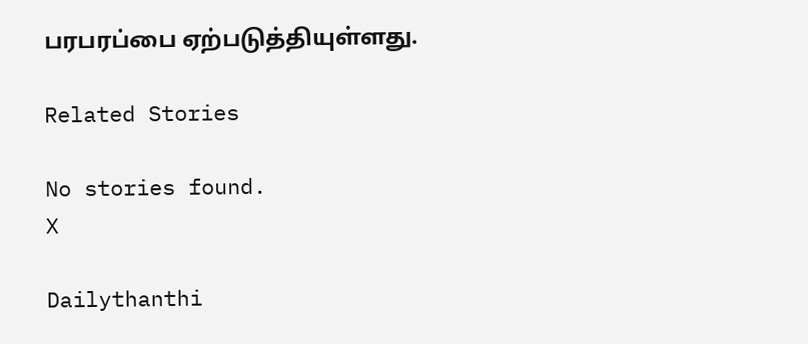பரபரப்பை ஏற்படுத்தியுள்ளது.

Related Stories

No stories found.
X

Dailythanthi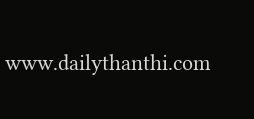www.dailythanthi.com